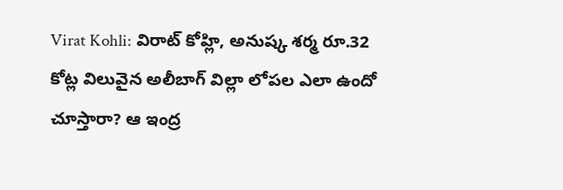Virat Kohli: విరాట్ కోహ్లి, అనుష్క శర్మ రూ.32 కోట్ల విలువైన అలీబాగ్ విల్లా లోపల ఎలా ఉందో చూస్తారా? ఆ ఇంద్ర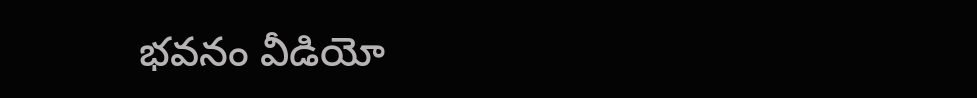భవనం వీడియో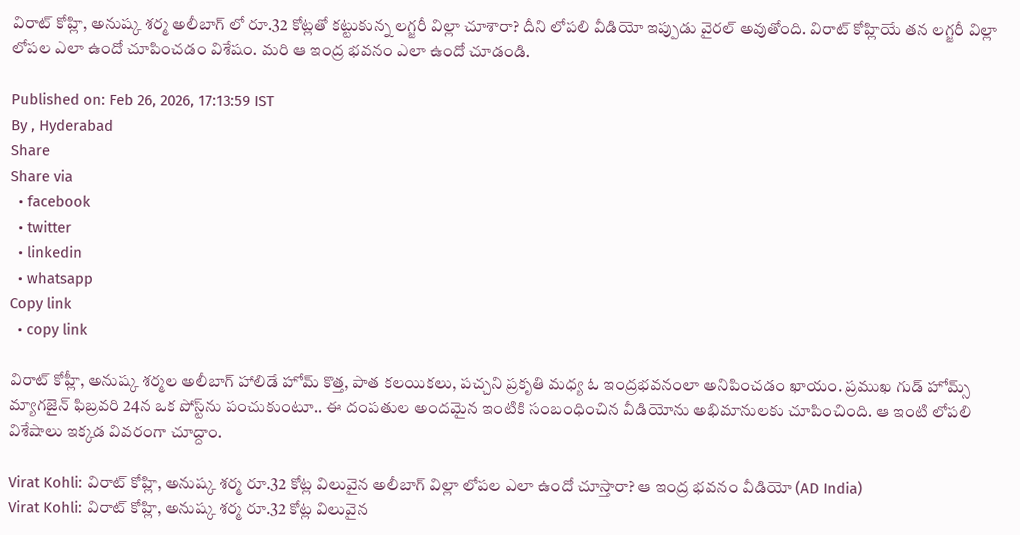విరాట్ కోహ్లి, అనుష్క శర్మ అలీబాగ్ లో రూ.32 కోట్లతో కట్టుకున్న లగ్జరీ విల్లా చూశారా? దీని లోపలి వీడియో ఇప్పుడు వైరల్ అవుతోంది. విరాట్ కోహ్లియే తన లగ్జరీ విల్లా లోపల ఎలా ఉందో చూపించడం విశేషం. మరి ఆ ఇంద్ర భవనం ఎలా ఉందో చూడండి.

Published on: Feb 26, 2026, 17:13:59 IST
By , Hyderabad
Share
Share via
  • facebook
  • twitter
  • linkedin
  • whatsapp
Copy link
  • copy link

విరాట్ కోహ్లీ, అనుష్క శర్మల అలీబాగ్ హాలిడే హోమ్ కొత్త, పాత కలయికలు, పచ్చని ప్రకృతి మధ్య ఓ ఇంద్రభవనంలా అనిపించడం ఖాయం. ప్రముఖ గుడ్ హోమ్స్ మ్యాగజైన్ ఫిబ్రవరి 24న ఒక పోస్ట్‌ను పంచుకుంటూ.. ఈ దంపతుల అందమైన ఇంటికి సంబంధించిన వీడియోను అభిమానులకు చూపించింది. ఆ ఇంటి లోపలి విశేషాలు ఇక్కడ వివరంగా చూద్దాం.

Virat Kohli: విరాట్ కోహ్లి, అనుష్క శర్మ రూ.32 కోట్ల విలువైన అలీబాగ్ విల్లా లోపల ఎలా ఉందో చూస్తారా? ఆ ఇంద్ర భవనం వీడియో (AD India)
Virat Kohli: విరాట్ కోహ్లి, అనుష్క శర్మ రూ.32 కోట్ల విలువైన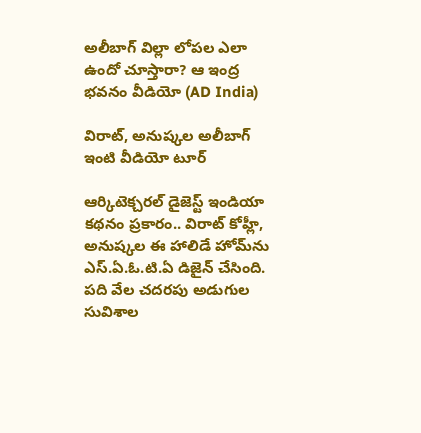అలీబాగ్ విల్లా లోపల ఎలా ఉందో చూస్తారా? ఆ ఇంద్ర భవనం వీడియో (AD India)

విరాట్, అనుష్కల అలీబాగ్ ఇంటి వీడియో టూర్

ఆర్కిటెక్చరల్ డైజెస్ట్ ఇండియా కథనం ప్రకారం.. విరాట్ కోహ్లీ, అనుష్కల ఈ హాలిడే హోమ్‌ను ఎస్.ఏ.ఓ.టి.ఏ డిజైన్ చేసింది. పది వేల చదరపు అడుగుల సువిశాల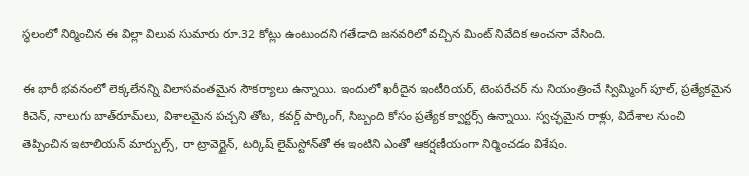స్థలంలో నిర్మించిన ఈ విల్లా విలువ సుమారు రూ.32 కోట్లు ఉంటుందని గతేడాది జనవరిలో వచ్చిన మింట్ నివేదిక అంచనా వేసింది.

ఈ భారీ భవనంలో లెక్కలేనన్ని విలాసవంతమైన సౌకర్యాలు ఉన్నాయి. ఇందులో ఖరీదైన ఇంటీరియర్, టెంపరేచర్ ను నియంత్రించే స్విమ్మింగ్ పూల్, ప్రత్యేకమైన కిచెన్, నాలుగు బాత్‌రూమ్‌లు, విశాలమైన పచ్చని తోట, కవర్డ్ పార్కింగ్, సిబ్బంది కోసం ప్రత్యేక క్వార్టర్స్ ఉన్నాయి. స్వచ్ఛమైన రాళ్లు, విదేశాల నుంచి తెప్పించిన ఇటాలియన్ మార్బుల్స్, రా ట్రావెర్టైన్, టర్కిష్ లైమ్‌స్టోన్‌తో ఈ ఇంటిని ఎంతో ఆకర్షణీయంగా నిర్మించడం విశేషం.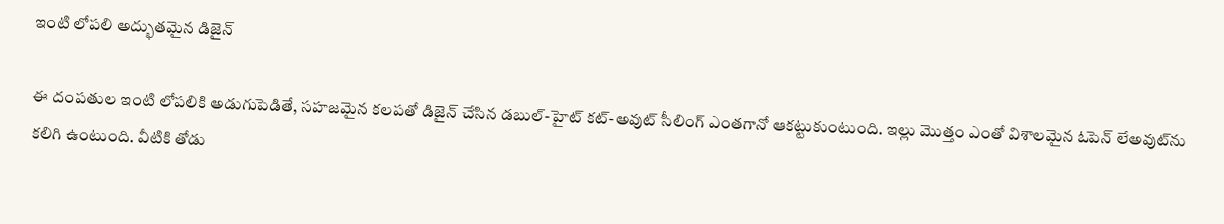ఇంటి లోపలి అద్భుతమైన డిజైన్

ఈ దంపతుల ఇంటి లోపలికి అడుగుపెడితే, సహజమైన కలపతో డిజైన్ చేసిన డబుల్-హైట్ కట్-అవుట్ సీలింగ్ ఎంతగానో ఆకట్టుకుంటుంది. ఇల్లు మొత్తం ఎంతో విశాలమైన ఓపెన్ లేఅవుట్‌ను కలిగి ఉంటుంది. వీటికి తోడు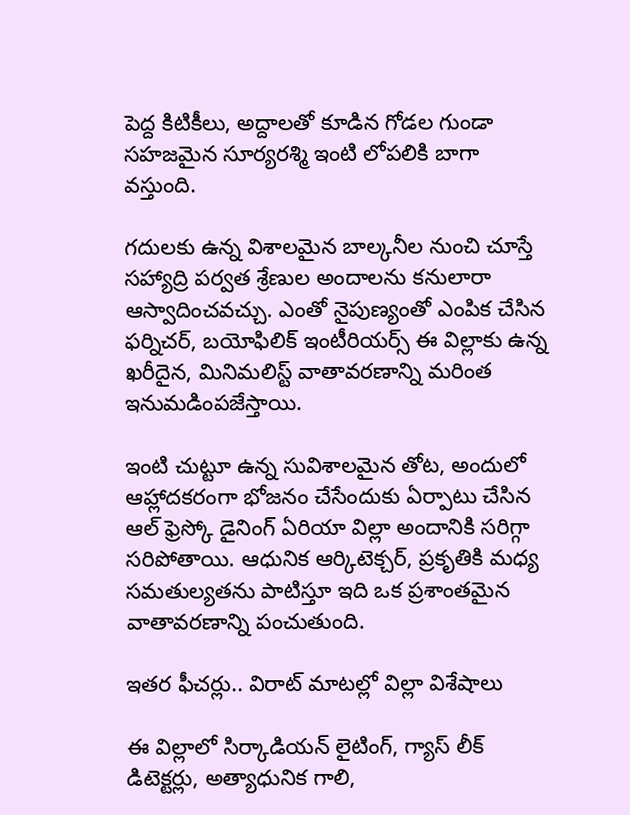పెద్ద కిటికీలు, అద్దాలతో కూడిన గోడల గుండా సహజమైన సూర్యరశ్మి ఇంటి లోపలికి బాగా వస్తుంది.

గదులకు ఉన్న విశాలమైన బాల్కనీల నుంచి చూస్తే సహ్యాద్రి పర్వత శ్రేణుల అందాలను కనులారా ఆస్వాదించవచ్చు. ఎంతో నైపుణ్యంతో ఎంపిక చేసిన ఫర్నిచర్, బయోఫిలిక్ ఇంటీరియర్స్ ఈ విల్లాకు ఉన్న ఖరీదైన, మినిమలిస్ట్ వాతావరణాన్ని మరింత ఇనుమడింపజేస్తాయి.

ఇంటి చుట్టూ ఉన్న సువిశాలమైన తోట, అందులో ఆహ్లాదకరంగా భోజనం చేసేందుకు ఏర్పాటు చేసిన ఆల్ ఫ్రెస్కో డైనింగ్ ఏరియా విల్లా అందానికి సరిగ్గా సరిపోతాయి. ఆధునిక ఆర్కిటెక్చర్, ప్రకృతికి మధ్య సమతుల్యతను పాటిస్తూ ఇది ఒక ప్రశాంతమైన వాతావరణాన్ని పంచుతుంది.

ఇతర ఫీచర్లు.. విరాట్ మాటల్లో విల్లా విశేషాలు

ఈ విల్లాలో సిర్కాడియన్ లైటింగ్, గ్యాస్ లీక్ డిటెక్టర్లు, అత్యాధునిక గాలి,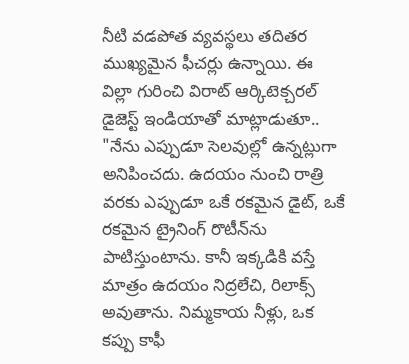నీటి వడపోత వ్యవస్థలు తదితర ముఖ్యమైన ఫీచర్లు ఉన్నాయి. ఈ విల్లా గురించి విరాట్ ఆర్కిటెక్చరల్ డైజెస్ట్ ఇండియాతో మాట్లాడుతూ.. "నేను ఎప్పుడూ సెలవుల్లో ఉన్నట్లుగా అనిపించదు. ఉదయం నుంచి రాత్రి వరకు ఎప్పుడూ ఒకే రకమైన డైట్, ఒకే రకమైన ట్రైనింగ్ రొటీన్‌ను పాటిస్తుంటాను. కానీ ఇక్కడికి వస్తే మాత్రం ఉదయం నిద్రలేచి, రిలాక్స్ అవుతాను. నిమ్మకాయ నీళ్లు, ఒక కప్పు కాఫీ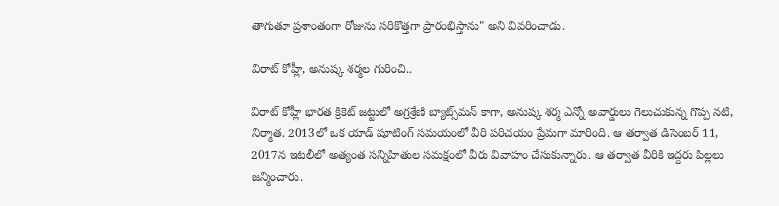తాగుతూ ప్రశాంతంగా రోజును సరికొత్తగా ప్రారంభిస్తాను" అని వివరించాడు.

విరాట్ కోహ్లీ, అనుష్క శర్మల గురించి..

విరాట్ కోహ్లీ భారత క్రికెట్ జట్టులో అగ్రశ్రేణి బ్యాట్స్‌మన్ కాగా, అనుష్క శర్మ ఎన్నో అవార్డులు గెలుచుకున్న గొప్ప నటి, నిర్మాత. 2013లో ఒక యాడ్ షూటింగ్ సమయంలో వీరి పరిచయం ప్రేమగా మారింది. ఆ తర్వాత డిసెంబర్ 11, 2017న ఇటలీలో అత్యంత సన్నిహితుల సమక్షంలో వీరు వివాహం చేసుకున్నారు. ఆ తర్వాత వీరికి ఇద్దరు పిల్లలు జన్మించారు.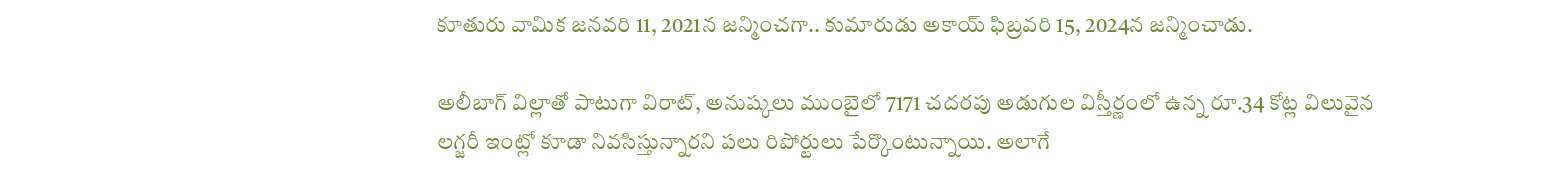కూతురు వామిక జనవరి 11, 2021న జన్మించగా.. కుమారుడు అకాయ్ ఫిబ్రవరి 15, 2024న జన్మించాడు.

అలీబాగ్ విల్లాతో పాటుగా విరాట్, అనుష్కలు ముంబైలో 7171 చదరపు అడుగుల విస్తీర్ణంలో ఉన్న రూ.34 కోట్ల విలువైన లగ్జరీ ఇంట్లో కూడా నివసిస్తున్నారని పలు రిపోర్టులు పేర్కొంటున్నాయి. అలాగే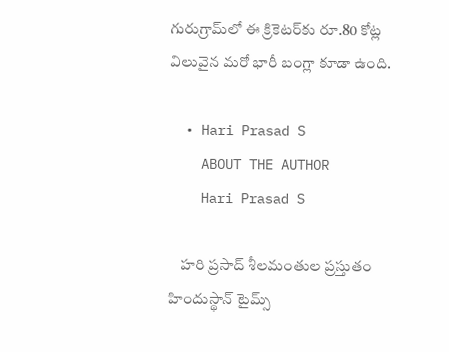గురుగ్రామ్‌లో ఈ క్రికెటర్‌కు రూ.80 కోట్ల విలువైన మరో భారీ బంగ్లా కూడా ఉంది.

  • Hari Prasad S
    ABOUT THE AUTHOR
    Hari Prasad S

    హరి ప్రసాద్ శీలమంతుల ప్రస్తుతం హిందుస్థాన్ టైమ్స్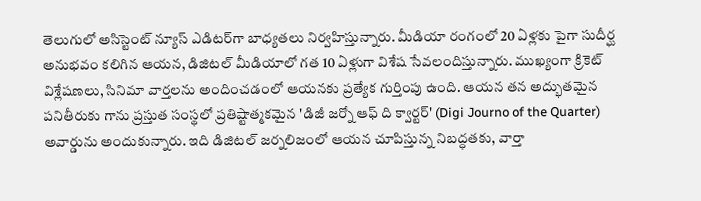తెలుగులో అసిస్టెంట్ న్యూస్ ఎడిటర్‌గా బాధ్యతలు నిర్వహిస్తున్నారు. మీడియా రంగంలో 20 ఏళ్లకు పైగా సుదీర్ఘ అనుభవం కలిగిన ఆయన, డిజిటల్ మీడియాలో గత 10 ఏళ్లుగా విశేష సేవలందిస్తున్నారు. ముఖ్యంగా క్రికెట్ విశ్లేషణలు, సినిమా వార్తలను అందించడంలో ఆయనకు ప్రత్యేక గుర్తింపు ఉంది. ఆయన తన అద్భుతమైన పనితీరుకు గాను ప్రస్తుత సంస్థలో ప్రతిష్టాత్మకమైన 'డిజీ జర్నో ఆఫ్ ది క్వార్టర్' (Digi Journo of the Quarter) అవార్డును అందుకున్నారు. ఇది డిజిటల్ జర్నలిజంలో ఆయన చూపిస్తున్న నిబద్ధతకు, వార్తా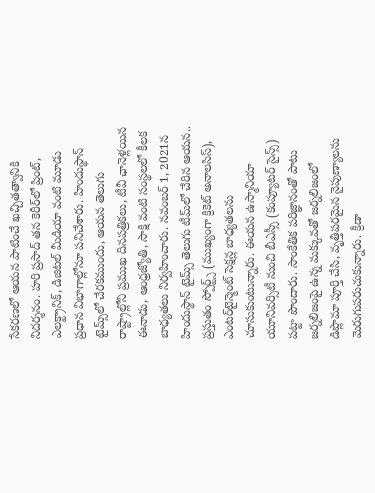సేకరణలో ఆయన పాటించే ఖచ్చితత్వానికి నిదర్శనం. హరి ప్రసాద్ తన కెరీర్‌లో ప్రింట్, ఎలక్ట్రానిక్, డిజిటల్ మీడియా వంటి మూడు ప్రధాన విభాగాల్లోనూ పనిచేశారు. హిందుస్థాన్ టైమ్స్‌లో చేరకముందు, ఆయన తెలుగు రాష్ట్రాల్లోని ప్రముఖ దినపత్రికలు, టీవీ ఛానెళ్లయిన ఈనాడు, ఆంధ్రజ్యోతి, సాక్షి వంటి సంస్థలలో కీలక బాధ్యతలు నిర్వహించారు. నవంబర్ 1, 2021న హిందుస్థాన్ టైమ్స్ తెలుగు టీమ్‌లో చేరిన ఆయన.. ప్రస్తుతం స్పోర్ట్స్ (ముఖ్యంగా క్రికెట్ అనాలసిస్), ఎంటర్‌టైన్మెంట్ సెక్షన్ల బాధ్యతలను చూసుకుంటున్నారు. ఈయన ఉస్మానియా యూనివర్సిటీ నుంచి బీఎస్సీ (కంప్యూటర్ సైన్స్) పట్టా పొందారు. సాంకేతిక పరిజ్ఞానంతో పాటు జర్నలిజంపై ఉన్న మక్కువతో జర్నలిజంలో డిప్లొమా పూర్తి చేసి, వృత్తిపరమైన నైపుణ్యాలను మెరుగుపరుచుకున్నారు. క్రీడా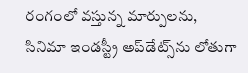రంగంలో వస్తున్న మార్పులను, సినిమా ఇండస్ట్రీ అప్‌డేట్స్‌ను లోతుగా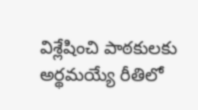విశ్లేషించి పాఠకులకు అర్థమయ్యే రీతిలో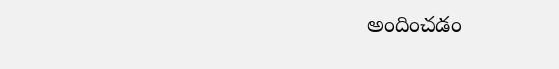అందించడం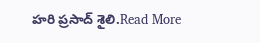హరి ప్రసాద్ శైలి.Read More